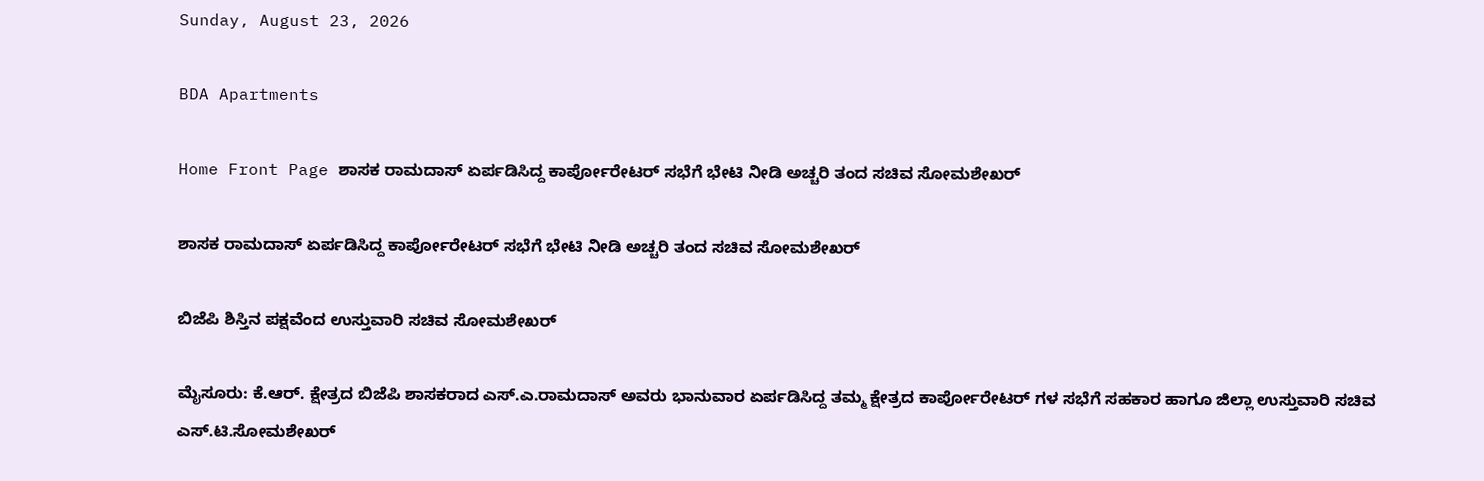Sunday, August 23, 2026

BDA Apartments

Home Front Page ಶಾಸಕ ರಾಮದಾಸ್ ಏರ್ಪಡಿಸಿದ್ದ ಕಾರ್ಪೋರೇಟರ್ ಸಭೆಗೆ ಭೇಟಿ ನೀಡಿ ಅಚ್ಚರಿ ತಂದ ಸಚಿವ ಸೋಮಶೇಖರ್

ಶಾಸಕ ರಾಮದಾಸ್ ಏರ್ಪಡಿಸಿದ್ದ ಕಾರ್ಪೋರೇಟರ್ ಸಭೆಗೆ ಭೇಟಿ ನೀಡಿ ಅಚ್ಚರಿ ತಂದ ಸಚಿವ ಸೋಮಶೇಖರ್

ಬಿಜೆಪಿ ಶಿಸ್ತಿನ ಪಕ್ಷವೆಂದ ಉಸ್ತುವಾರಿ ಸಚಿವ ಸೋಮಶೇಖರ್

ಮೈಸೂರು: ಕೆ.ಆರ್. ಕ್ಷೇತ್ರದ ಬಿಜೆಪಿ ಶಾಸಕರಾದ ಎಸ್.ಎ.ರಾಮದಾಸ್ ಅವರು ಭಾನುವಾರ ಏರ್ಪಡಿಸಿದ್ದ ತಮ್ಮ ಕ್ಷೇತ್ರದ ಕಾರ್ಪೋರೇಟರ್ ಗಳ ಸಭೆಗೆ ಸಹಕಾರ ಹಾಗೂ ಜಿಲ್ಲಾ ಉಸ್ತುವಾರಿ ಸಚಿವ ಎಸ್.ಟಿ.ಸೋಮಶೇಖರ್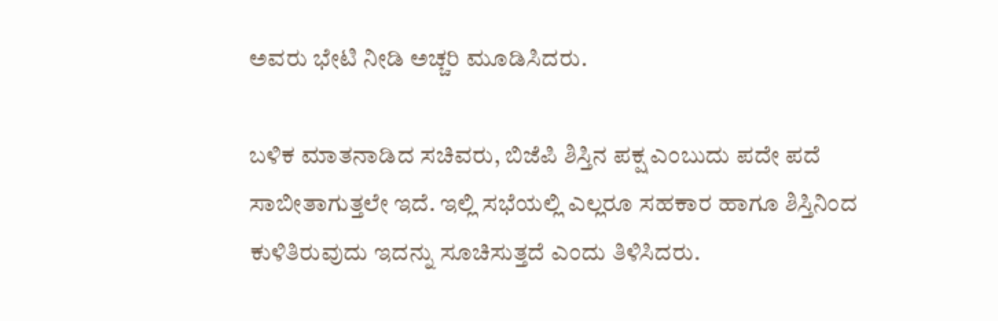ಅವರು ಭೇಟಿ ನೀಡಿ ಅಚ್ಚರಿ ಮೂಡಿಸಿದರು.

ಬಳಿಕ ಮಾತನಾಡಿದ ಸಚಿವರು, ಬಿಜೆಪಿ ಶಿಸ್ತಿನ ಪಕ್ಷ ಎಂಬುದು ಪದೇ ಪದೆ ಸಾಬೀತಾಗುತ್ತಲೇ ಇದೆ. ಇಲ್ಲಿ ಸಭೆಯಲ್ಲಿ ಎಲ್ಲರೂ ಸಹಕಾರ ಹಾಗೂ ಶಿಸ್ತಿನಿಂದ ಕುಳಿತಿರುವುದು ಇದನ್ನು ಸೂಚಿಸುತ್ತದೆ ಎಂದು ತಿಳಿಸಿದರು.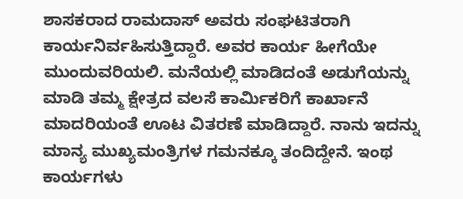ಶಾಸಕರಾದ ರಾಮದಾಸ್ ಅವರು ಸಂಘಟಿತರಾಗಿ ಕಾರ್ಯನಿರ್ವಹಿಸುತ್ತಿದ್ದಾರೆ. ಅವರ ಕಾರ್ಯ ಹೀಗೆಯೇ ಮುಂದುವರಿಯಲಿ. ಮನೆಯಲ್ಲಿ ಮಾಡಿದಂತೆ ಅಡುಗೆಯನ್ನು ಮಾಡಿ ತಮ್ಮ ಕ್ಷೇತ್ರದ ವಲಸೆ ಕಾರ್ಮಿಕರಿಗೆ ಕಾರ್ಖಾನೆ ಮಾದರಿಯಂತೆ ಊಟ ವಿತರಣೆ ಮಾಡಿದ್ದಾರೆ. ನಾನು ಇದನ್ನು ಮಾನ್ಯ ಮುಖ್ಯಮಂತ್ರಿಗಳ ಗಮನಕ್ಕೂ ತಂದಿದ್ದೇನೆ. ಇಂಥ ಕಾರ್ಯಗಳು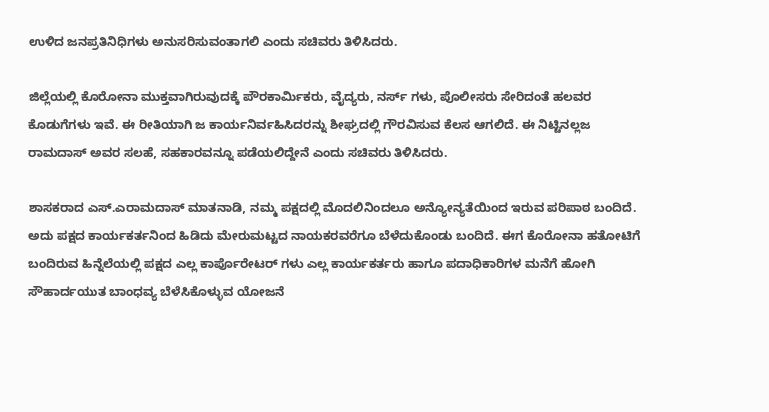ಉಳಿದ ಜನಪ್ರತಿನಿಧಿಗಳು ಅನುಸರಿಸುವಂತಾಗಲಿ ಎಂದು ಸಚಿವರು ತಿಳಿಸಿದರು.

ಜಿಲ್ಲೆಯಲ್ಲಿ ಕೊರೋನಾ ಮುಕ್ತವಾಗಿರುವುದಕ್ಕೆ ಪೌರಕಾರ್ಮಿಕರು, ವೈದ್ಯರು, ನರ್ಸ್ ಗಳು, ಪೊಲೀಸರು ಸೇರಿದಂತೆ ಹಲವರ ಕೊಡುಗೆಗಳು ಇವೆ. ಈ ರೀತಿಯಾಗಿ ಜ ಕಾರ್ಯನಿರ್ವಹಿಸಿದರನ್ನು ಶೀಘ್ರದಲ್ಲಿ ಗೌರವಿಸುವ ಕೆಲಸ ಆಗಲಿದೆ. ಈ ನಿಟ್ಟಿನಲ್ಲಜ ರಾಮದಾಸ್ ಅವರ ಸಲಹೆ, ಸಹಕಾರವನ್ನೂ ಪಡೆಯಲಿದ್ದೇನೆ ಎಂದು ಸಚಿವರು ತಿಳಿಸಿದರು.

ಶಾಸಕರಾದ ಎಸ್.ಎರಾಮದಾಸ್ ಮಾತನಾಡಿ, ನಮ್ಮ ಪಕ್ಷದಲ್ಲಿ ಮೊದಲಿನಿಂದಲೂ ಅನ್ಯೋನ್ಯತೆಯಿಂದ ಇರುವ ಪರಿಪಾಠ ಬಂದಿದೆ. ಅದು ಪಕ್ಷದ ಕಾರ್ಯಕರ್ತನಿಂದ ಹಿಡಿದು ಮೇರುಮಟ್ಟದ ನಾಯಕರವರೆಗೂ ಬೆಳೆದುಕೊಂಡು ಬಂದಿದೆ. ಈಗ ಕೊರೋನಾ ಹತೋಟಿಗೆ ಬಂದಿರುವ ಹಿನ್ನೆಲೆಯಲ್ಲಿ ಪಕ್ಷದ ಎಲ್ಲ ಕಾರ್ಪೊರೇಟರ್ ಗಳು ಎಲ್ಲ ಕಾರ್ಯಕರ್ತರು ಹಾಗೂ ಪದಾಧಿಕಾರಿಗಳ ಮನೆಗೆ ಹೋಗಿ ಸೌಹಾರ್ದಯುತ ಬಾಂಧವ್ಯ ಬೆಳೆಸಿಕೊಳ್ಳುವ ಯೋಜನೆ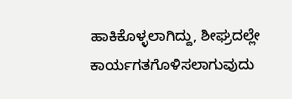ಹಾಕಿಕೊಳ್ಳಲಾಗಿದ್ದು, ಶೀಘ್ರದಲ್ಲೇ ಕಾರ್ಯಗತಗೊಳಿಸಲಾಗುವುದು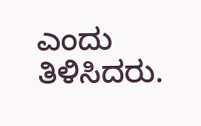ಎಂದು ತಿಳಿಸಿದರು.